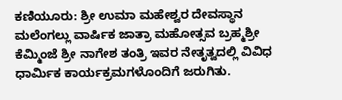ಕಣಿಯೂರು: ಶ್ರೀ ಉಮಾ ಮಹೇಶ್ವರ ದೇವಸ್ಥಾನ ಮಲೆಂಗಲ್ಲು ವಾರ್ಷಿಕ ಜಾತ್ರಾ ಮಹೋತ್ಸವ ಬ್ರಹ್ಮಶ್ರೀ ಕೆಮ್ಮಿಂಜೆ ಶ್ರೀ ನಾಗೇಶ ತಂತ್ರಿ ಇವರ ನೇತೃತ್ವದಲ್ಲಿ ವಿವಿಧ ಧಾರ್ಮಿಕ ಕಾರ್ಯಕ್ರಮಗಳೊಂದಿಗೆ ಜರುಗಿತು.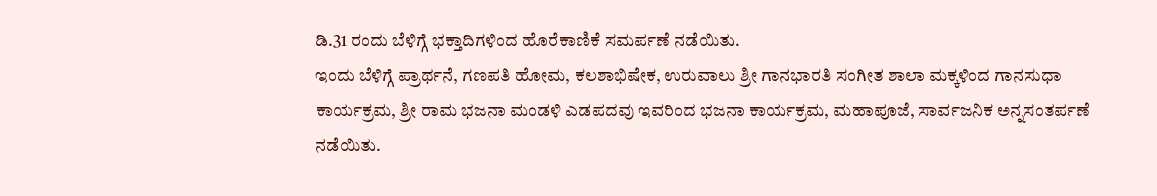ಡಿ.31 ರಂದು ಬೆಳಿಗ್ಗೆ ಭಕ್ತಾದಿಗಳಿಂದ ಹೊರೆಕಾಣಿಕೆ ಸಮರ್ಪಣೆ ನಡೆಯಿತು.
ಇಂದು ಬೆಳಿಗ್ಗೆ ಪ್ರಾರ್ಥನೆ, ಗಣಪತಿ ಹೋಮ, ಕಲಶಾಭಿಷೇಕ, ಉರುವಾಲು ಶ್ರೀ ಗಾನಭಾರತಿ ಸಂಗೀತ ಶಾಲಾ ಮಕ್ಕಳಿಂದ ಗಾನಸುಧಾ ಕಾರ್ಯಕ್ರಮ, ಶ್ರೀ ರಾಮ ಭಜನಾ ಮಂಡಳಿ ಎಡಪದವು ಇವರಿಂದ ಭಜನಾ ಕಾರ್ಯಕ್ರಮ, ಮಹಾಪೂಜೆ, ಸಾರ್ವಜನಿಕ ಅನ್ನಸಂತರ್ಪಣೆ ನಡೆಯಿತು.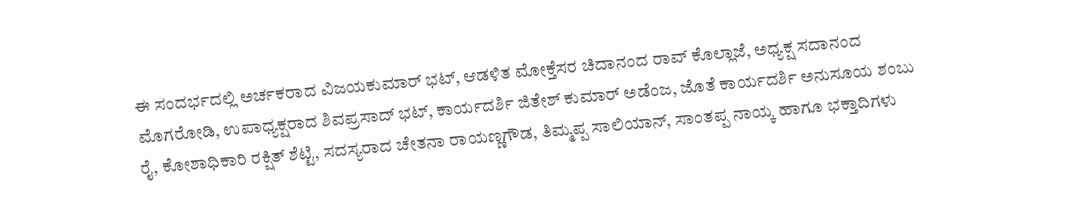ಈ ಸಂದರ್ಭದಲ್ಲಿ ಅರ್ಚಕರಾದ ವಿಜಯಕುಮಾರ್ ಭಟ್, ಆಡಳಿತ ಮೋಕ್ತೆಸರ ಚಿದಾನಂದ ರಾವ್ ಕೊಲ್ಲಾಜೆ, ಅಧ್ಯಕ್ಷ ಸದಾನಂದ ಮೊಗರೋಡಿ, ಉಪಾಧ್ಯಕ್ಷರಾದ ಶಿವಪ್ರಸಾದ್ ಭಟ್, ಕಾರ್ಯದರ್ಶಿ ಜಿತೇಶ್ ಕುಮಾರ್ ಅಡೆಂಜ, ಜೊತೆ ಕಾರ್ಯದರ್ಶಿ ಅನುಸೂಯ ಶಂಬು ರೈ, ಕೋಶಾಧಿಕಾರಿ ರಕ್ಷಿತ್ ಶೆಟ್ಟಿ, ಸದಸ್ಯರಾದ ಚೇತನಾ ರಾಯಣ್ಣಗೌಡ, ತಿಮ್ಮಪ್ಪ ಸಾಲಿಯಾನ್, ಸಾಂತಪ್ಪ ನಾಯ್ಕ ಹಾಗೂ ಭಕ್ತಾದಿಗಳು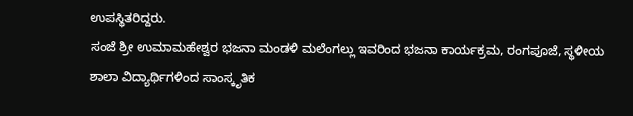ಉಪಸ್ಥಿತರಿದ್ದರು.
ಸಂಜೆ ಶ್ರೀ ಉಮಾಮಹೇಶ್ವರ ಭಜನಾ ಮಂಡಳಿ ಮಲೆಂಗಲ್ಲು ಇವರಿಂದ ಭಜನಾ ಕಾರ್ಯಕ್ರಮ, ರಂಗಪೂಜೆ, ಸ್ಥಳೀಯ ಶಾಲಾ ವಿದ್ಯಾರ್ಥಿಗಳಿಂದ ಸಾಂಸ್ಕೃತಿಕ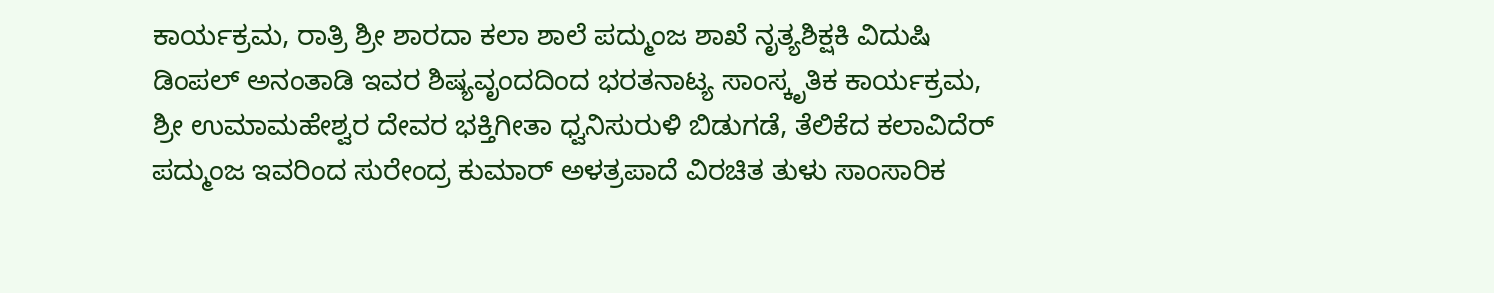ಕಾರ್ಯಕ್ರಮ, ರಾತ್ರಿ ಶ್ರೀ ಶಾರದಾ ಕಲಾ ಶಾಲೆ ಪದ್ಮುಂಜ ಶಾಖೆ ನೃತ್ಯಶಿಕ್ಷಕಿ ವಿದುಷಿ ಡಿಂಪಲ್ ಅನಂತಾಡಿ ಇವರ ಶಿಷ್ಯವೃಂದದಿಂದ ಭರತನಾಟ್ಯ ಸಾಂಸ್ಕೃತಿಕ ಕಾರ್ಯಕ್ರಮ, ಶ್ರೀ ಉಮಾಮಹೇಶ್ವರ ದೇವರ ಭಕ್ತಿಗೀತಾ ಧ್ವನಿಸುರುಳಿ ಬಿಡುಗಡೆ, ತೆಲಿಕೆದ ಕಲಾವಿದೆರ್ ಪದ್ಮುಂಜ ಇವರಿಂದ ಸುರೇಂದ್ರ ಕುಮಾರ್ ಅಳತ್ರಪಾದೆ ವಿರಚಿತ ತುಳು ಸಾಂಸಾರಿಕ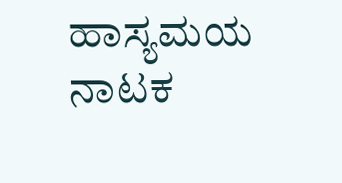ಹಾಸ್ಯಮಯ ನಾಟಕ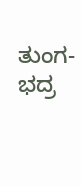ತುಂಗ-ಭದ್ರ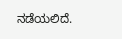ನಡೆಯಲಿದೆ.